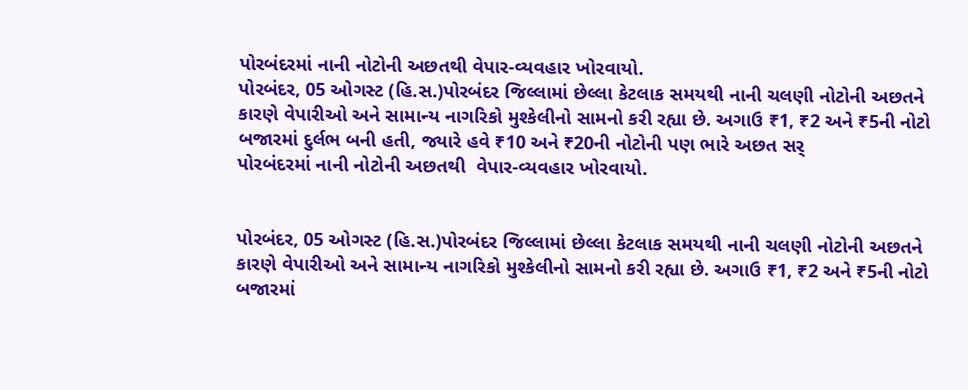પોરબંદરમાં નાની નોટોની અછતથી વેપાર-વ્યવહાર ખોરવાયો.
પોરબંદર, 05 ઓગસ્ટ (હિ.સ.)પોરબંદર જિલ્લામાં છેલ્લા કેટલાક સમયથી નાની ચલણી નોટોની અછતને કારણે વેપારીઓ અને સામાન્ય નાગરિકો મુશ્કેલીનો સામનો કરી રહ્યા છે. અગાઉ ₹1, ₹2 અને ₹5ની નોટો બજારમાં દુર્લભ બની હતી, જ્યારે હવે ₹10 અને ₹20ની નોટોની પણ ભારે અછત સર્
પોરબંદરમાં નાની નોટોની અછતથી  વેપાર-વ્યવહાર ખોરવાયો.


પોરબંદર, 05 ઓગસ્ટ (હિ.સ.)પોરબંદર જિલ્લામાં છેલ્લા કેટલાક સમયથી નાની ચલણી નોટોની અછતને કારણે વેપારીઓ અને સામાન્ય નાગરિકો મુશ્કેલીનો સામનો કરી રહ્યા છે. અગાઉ ₹1, ₹2 અને ₹5ની નોટો બજારમાં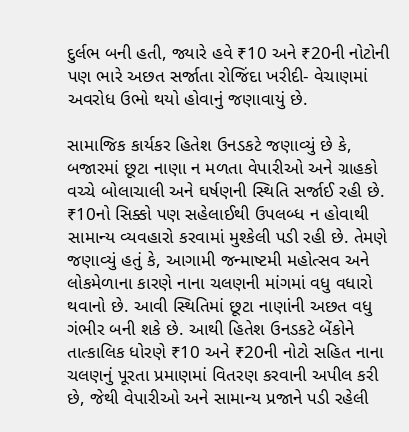દુર્લભ બની હતી, જ્યારે હવે ₹10 અને ₹20ની નોટોની પણ ભારે અછત સર્જાતા રોજિંદા ખરીદી- વેચાણમાં અવરોધ ઉભો થયો હોવાનું જણાવાયું છે.

સામાજિક કાર્યકર હિતેશ ઉનડકટે જણાવ્યું છે કે, બજારમાં છૂટા નાણા ન મળતા વેપારીઓ અને ગ્રાહકો વચ્ચે બોલાચાલી અને ઘર્ષણની સ્થિતિ સર્જાઈ રહી છે. ₹10નો સિક્કો પણ સહેલાઈથી ઉપલબ્ધ ન હોવાથી સામાન્ય વ્યવહારો કરવામાં મુશ્કેલી પડી રહી છે. તેમણે જણાવ્યું હતું કે, આગામી જન્માષ્ટમી મહોત્સવ અને લોકમેળાના કારણે નાના ચલણની માંગમાં વધુ વધારો થવાનો છે. આવી સ્થિતિમાં છૂટા નાણાંની અછત વધુ ગંભીર બની શકે છે. આથી હિતેશ ઉનડકટે બેંકોને તાત્કાલિક ધોરણે ₹10 અને ₹20ની નોટો સહિત નાના ચલણનું પૂરતા પ્રમાણમાં વિતરણ કરવાની અપીલ કરી છે, જેથી વેપારીઓ અને સામાન્ય પ્રજાને પડી રહેલી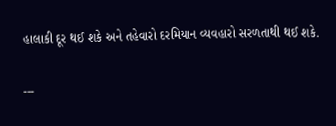હાલાકી દૂર થઈ શકે અને તહેવારો દરમિયાન વ્યવહારો સરળતાથી થઈ શકે.

---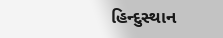હિન્દુસ્થાન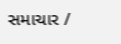સમાચાર /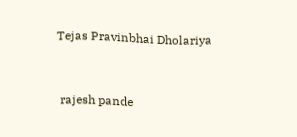Tejas Pravinbhai Dholariya


 rajesh pande